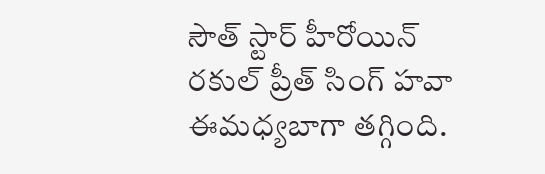సౌత్ స్టార్ హీరోయిన్ రకుల్ ప్రీత్ సింగ్ హవా ఈమధ్యబాగా తగ్గింది.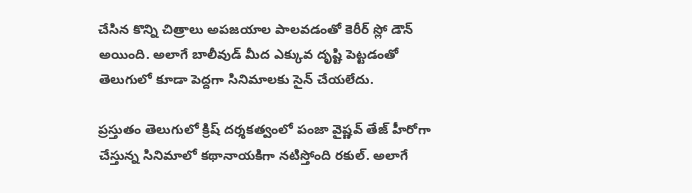చేసిన కొన్ని చిత్రాలు అపజయాల పాలవడంతో కెరీర్ స్లో డౌన్ అయింది. అలాగే బాలీవుడ్ మీద ఎక్కువ దృష్టి పెట్టడంతో తెలుగులో కూడా పెద్దగా సినిమాలకు సైన్ చేయలేదు.

ప్రస్తుతం తెలుగులో క్రిష్ దర్శకత్వంలో పంజా వైష్ణవ్ తేజ్ హీరోగా చేస్తున్న సినిమాలో కథానాయకిగా నటిస్తోంది రకుల్. అలాగే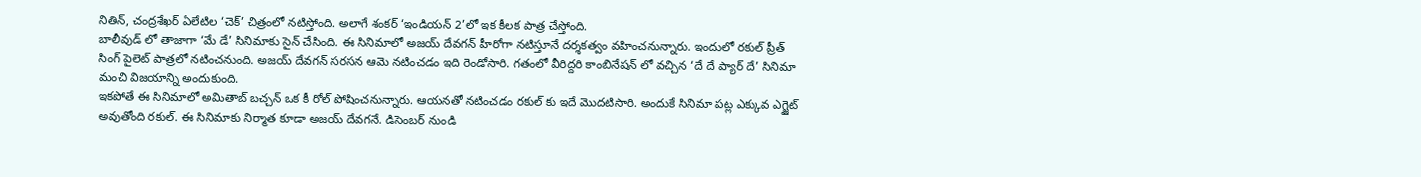నితిన్, చంద్రశేఖర్ ఏలేటిల ‘చెక్’ చిత్రంలో నటిస్తోంది. అలాగే శంకర్ ‘ఇండియన్ 2’లో ఇక కీలక పాత్ర చేస్తోంది.
బాలీవుడ్ లో తాజాగా ‘మే డే’ సినిమాకు సైన్ చేసింది. ఈ సినిమాలో అజయ్ దేవగన్ హీరోగా నటిస్తూనే దర్శకత్వం వహించనున్నారు. ఇందులో రకుల్ ప్రీత్ సింగ్ పైలెట్ పాత్రలో నటించనుంది. అజయ్ దేవగన్ సరసన ఆమె నటించడం ఇది రెండోసారి. గతంలో వీరిద్దరి కాంబినేషన్ లో వచ్చిన ‘దే దే ప్యార్ దే’ సినిమా మంచి విజయాన్ని అందుకుంది.
ఇకపోతే ఈ సినిమాలో అమితాబ్ బచ్చన్ ఒక కీ రోల్ పోషించనున్నారు. ఆయనతో నటించడం రకుల్ కు ఇదే మొదటిసారి. అందుకే సినిమా పట్ల ఎక్కువ ఎగ్జైట్ అవుతోంది రకుల్. ఈ సినిమాకు నిర్మాత కూడా అజయ్ దేవగనే. డిసెంబర్ నుండి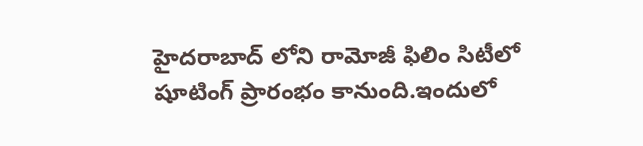హైదరాబాద్ లోని రామోజీ ఫిలిం సిటీలో షూటింగ్ ప్రారంభం కానుంది.ఇందులో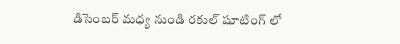డిసెంబర్ మధ్య నుండి రకుల్ షూటింగ్ లో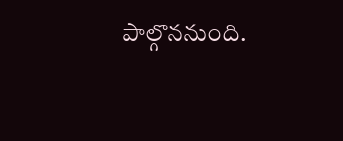పాల్గొననుంది.